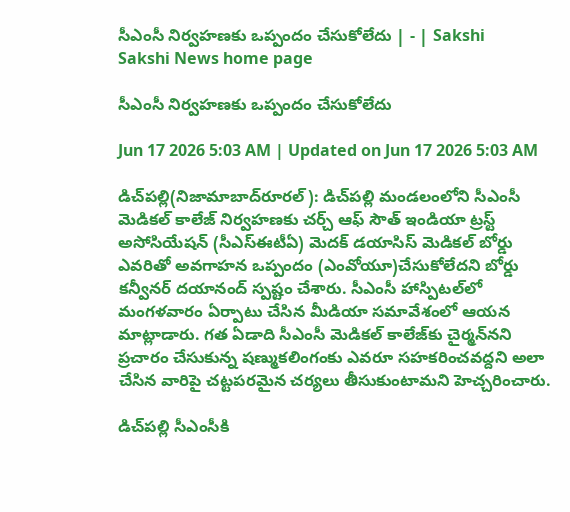సీఎంసీ నిర్వహణకు ఒప్పందం చేసుకోలేదు | - | Sakshi
Sakshi News home page

సీఎంసీ నిర్వహణకు ఒప్పందం చేసుకోలేదు

Jun 17 2026 5:03 AM | Updated on Jun 17 2026 5:03 AM

డిచ్‌పల్లి(నిజామాబాద్‌రూరల్‌): డిచ్‌పల్లి మండలంలోని సీఎంసీ మెడికల్‌ కాలేజ్‌ నిర్వహణకు చర్చ్‌ ఆఫ్‌ సౌత్‌ ఇండియా ట్రస్ట్‌ అసోసియేషన్‌ (సీఎస్‌ఈటీఏ) మెదక్‌ డయాసిస్‌ మెడికల్‌ బోర్డు ఎవరితో అవగాహన ఒప్పందం (ఎంవోయూ)చేసుకోలేదని బోర్డు కన్వీనర్‌ దయానంద్‌ స్పష్టం చేశారు. సీఎంసీ హాస్పిటల్‌లో మంగళవారం ఏర్పాటు చేసిన మీడియా సమావేశంలో ఆయన మాట్లాడారు. గత ఏడాది సీఎంసీ మెడికల్‌ కాలేజ్‌కు చైర్మన్‌నని ప్రచారం చేసుకున్న షణ్ముకలింగంకు ఎవరూ సహకరించవద్దని అలా చేసిన వారిపై చట్టపరమైన చర్యలు తీసుకుంటామని హెచ్చరించారు.

డిచ్‌పల్లి సీఎంసీకి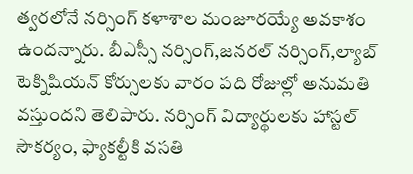త్వరలోనే నర్సింగ్‌ కళాశాల మంజూరయ్యే అవకాశం ఉందన్నారు. బీఎస్సీ నర్సింగ్‌,జనరల్‌ నర్సింగ్‌,ల్యాబ్‌ టెక్నిషియన్‌ కోర్సులకు వారం పది రోజుల్లో అనుమతి వస్తుందని తెలిపారు. నర్సింగ్‌ విద్యార్థులకు హాస్టల్‌ సౌకర్యం, ఫ్యాకల్టీకి వసతి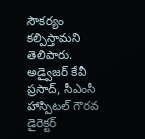సౌకర్యం కల్పిస్తామని తెలిపారు. అడ్వైజర్‌ కేవీ ప్రసాద్‌, సీఎంసీ హాస్పిటల్‌ గౌరవ డైరెక్టర్‌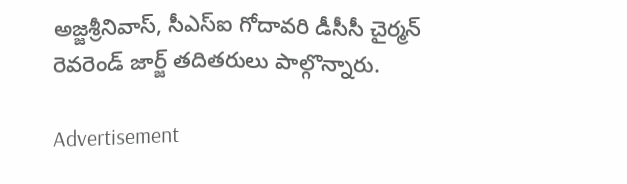అజ్జశ్రీనివాస్‌, సీఎస్‌ఐ గోదావరి డీసీసీ చైర్మన్‌ రెవరెండ్‌ జార్జ్‌ తదితరులు పాల్గొన్నారు.

Advertisement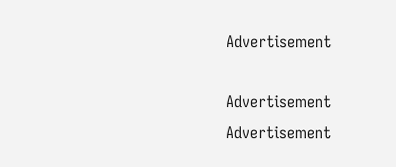Advertisement

Advertisement
Advertisement